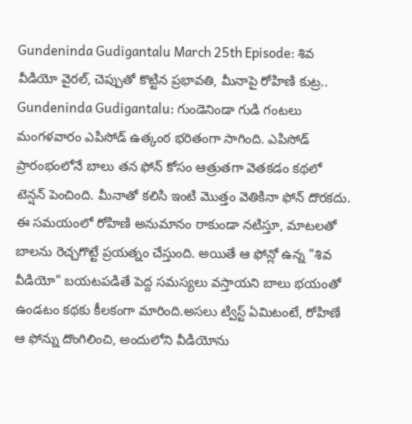Gundeninda Gudigantalu March 25th Episode: శివ వీడియో వైరల్, చెప్పుతో కొట్టిన ప్రభావతి, మీనాపై రోహిణి కుట్ర..
Gundeninda Gudigantalu: గుండెనిండా గుడి గంటలు మంగళవారం ఎపిసోడ్ ఉత్కంఠ భరితంగా సాగింది. ఎపిసోడ్ ప్రారంభంలోనే బాలు తన ఫోన్ కోసం ఆత్రుతగా వెతకడం కథలో టెన్షన్ పెంచింది. మీనాతో కలిసి ఇంటి మొత్తం వెతికినా ఫోన్ దొరకదు. ఈ సమయంలో రోహిణి అనుమానం రాకుండా నటిస్తూ, మాటలతో బాలను రెచ్చగొట్టే ప్రయత్నం చేస్తుంది. అయితే ఆ ఫోన్లో ఉన్న "శివ వీడియో" బయటపడితే పెద్ద సమస్యలు వస్తాయని బాలు భయంతో ఉండటం కథకు కీలకంగా మారింది.అసలు ట్విస్ట్ ఏమిటంటే, రోహిణే ఆ ఫోన్ను దొంగిలించి, అందులోని వీడియోను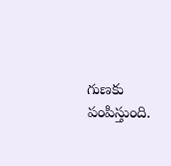గుణకు పంపిస్తుంది.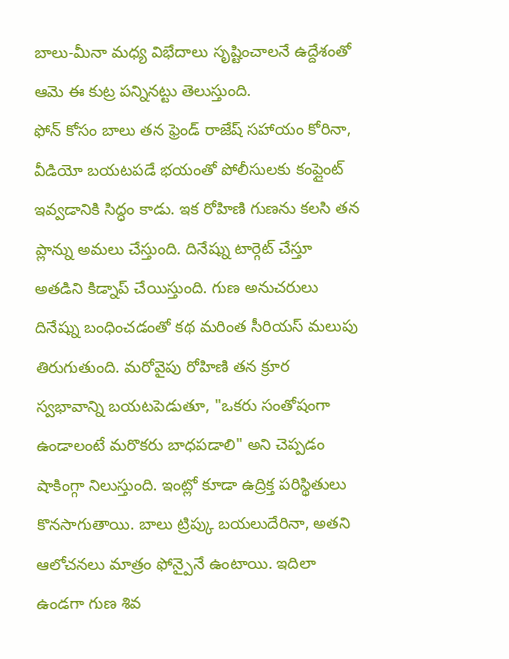బాలు-మీనా మధ్య విభేదాలు సృష్టించాలనే ఉద్దేశంతో ఆమె ఈ కుట్ర పన్నినట్టు తెలుస్తుంది.
ఫోన్ కోసం బాలు తన ఫ్రెండ్ రాజేష్ సహాయం కోరినా, వీడియో బయటపడే భయంతో పోలీసులకు కంప్లైంట్ ఇవ్వడానికి సిద్ధం కాడు. ఇక రోహిణి గుణను కలసి తన ప్లాన్ను అమలు చేస్తుంది. దినేష్ను టార్గెట్ చేస్తూ అతడిని కిడ్నాప్ చేయిస్తుంది. గుణ అనుచరులు దినేష్ను బంధించడంతో కథ మరింత సీరియస్ మలుపు తిరుగుతుంది. మరోవైపు రోహిణి తన క్రూర స్వభావాన్ని బయటపెడుతూ, "ఒకరు సంతోషంగా ఉండాలంటే మరొకరు బాధపడాలి" అని చెప్పడం షాకింగ్గా నిలుస్తుంది. ఇంట్లో కూడా ఉద్రిక్త పరిస్థితులు కొనసాగుతాయి. బాలు ట్రిప్కు బయలుదేరినా, అతని ఆలోచనలు మాత్రం ఫోన్పైనే ఉంటాయి. ఇదిలా ఉండగా గుణ శివ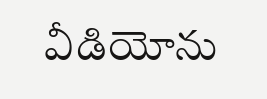వీడియోను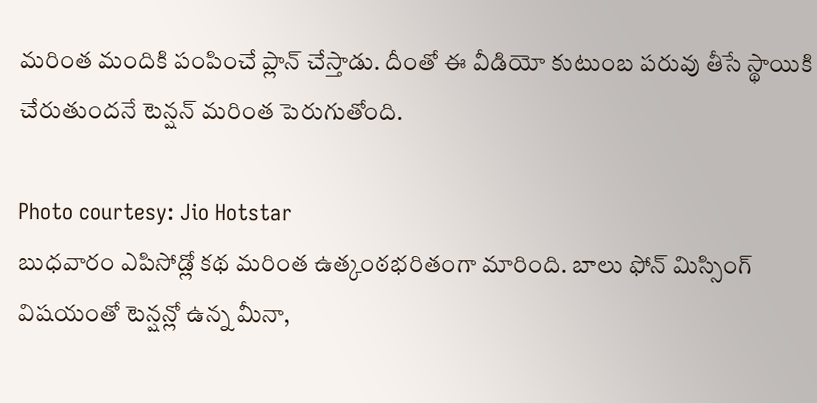మరింత మందికి పంపించే ప్లాన్ చేస్తాడు. దీంతో ఈ వీడియో కుటుంబ పరువు తీసే స్థాయికి చేరుతుందనే టెన్షన్ మరింత పెరుగుతోంది.

Photo courtesy: Jio Hotstar
బుధవారం ఎపిసోడ్లో కథ మరింత ఉత్కంఠభరితంగా మారింది. బాలు ఫోన్ మిస్సింగ్ విషయంతో టెన్షన్లో ఉన్న మీనా,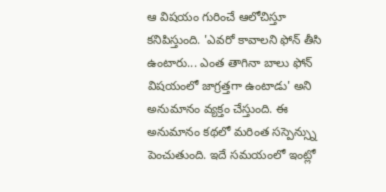ఆ విషయం గురించే ఆలోచిస్తూ కనిపిస్తుంది. 'ఎవరో కావాలని ఫోన్ తీసి ఉంటారు... ఎంత తాగినా బాలు ఫోన్ విషయంలో జాగ్రత్తగా ఉంటాడు' అని అనుమానం వ్యక్తం చేస్తుంది. ఈ అనుమానం కథలో మరింత సస్పెన్స్ను పెంచుతుంది. ఇదే సమయంలో ఇంట్లో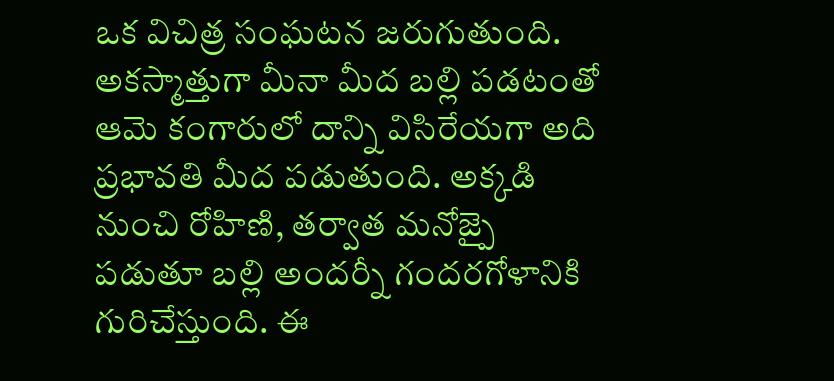ఒక విచిత్ర సంఘటన జరుగుతుంది. అకస్మాత్తుగా మీనా మీద బల్లి పడటంతో ఆమె కంగారులో దాన్ని విసిరేయగా అది ప్రభావతి మీద పడుతుంది. అక్కడి నుంచి రోహిణి, తర్వాత మనోజ్పై పడుతూ బల్లి అందర్నీ గందరగోళానికి గురిచేస్తుంది. ఈ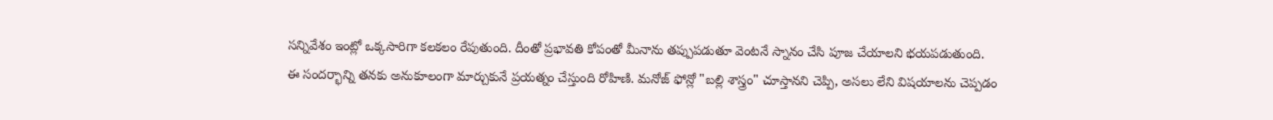సన్నివేశం ఇంట్లో ఒక్కసారిగా కలకలం రేపుతుంది. దీంతో ప్రభావతి కోపంతో మీనాను తప్పుపడుతూ వెంటనే స్నానం చేసి పూజ చేయాలని భయపడుతుంది.
ఈ సందర్భాన్ని తనకు అనుకూలంగా మార్చుకునే ప్రయత్నం చేస్తుంది రోహిణి. మనోజ్ ఫోన్లో "బల్లి శాస్త్రం" చూస్తానని చెప్పి, అసలు లేని విషయాలను చెప్పడం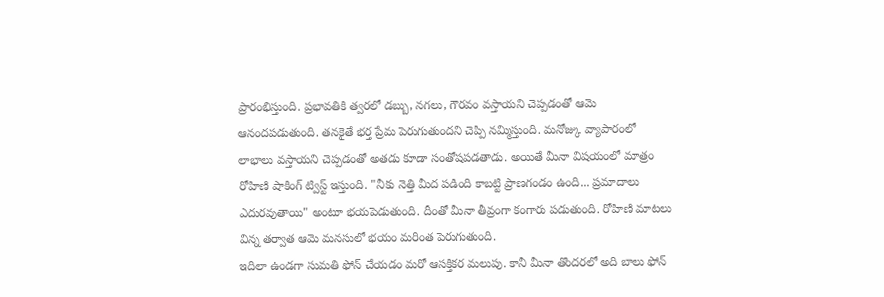ప్రారంభిస్తుంది. ప్రభావతికి త్వరలో డబ్బు, నగలు, గౌరవం వస్తాయని చెప్పడంతో ఆమె ఆనందపడుతుంది. తనకైతే భర్త ప్రేమ పెరుగుతుందని చెప్పి నమ్మిస్తుంది. మనోజ్కు వ్యాపారంలో లాభాలు వస్తాయని చెప్పడంతో అతడు కూడా సంతోషపడతాడు. అయితే మీనా విషయంలో మాత్రం రోహిణి షాకింగ్ ట్విస్ట్ ఇస్తుంది. "నీకు నెత్తి మీద పడింది కాబట్టి ప్రాణగండం ఉంది... ప్రమాదాలు ఎదురవుతాయి" అంటూ భయపెడుతుంది. దీంతో మీనా తీవ్రంగా కంగారు పడుతుంది. రోహిణి మాటలు విన్న తర్వాత ఆమె మనసులో భయం మరింత పెరుగుతుంది.
ఇదిలా ఉండగా సుమతి ఫోన్ చేయడం మరో ఆసక్తికర మలుపు. కానీ మీనా తొందరలో అది బాలు ఫోన్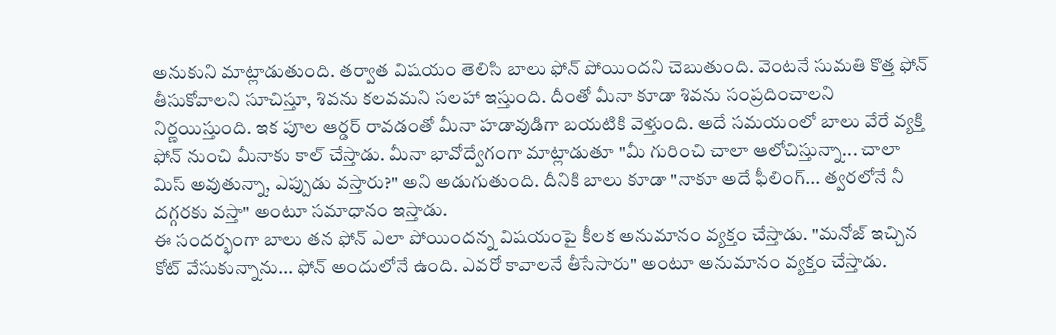అనుకుని మాట్లాడుతుంది. తర్వాత విషయం తెలిసి బాలు ఫోన్ పోయిందని చెబుతుంది. వెంటనే సుమతి కొత్త ఫోన్ తీసుకోవాలని సూచిస్తూ, శివను కలవమని సలహా ఇస్తుంది. దీంతో మీనా కూడా శివను సంప్రదించాలని నిర్ణయిస్తుంది. ఇక పూల ఆర్డర్ రావడంతో మీనా హడావుడిగా బయటికి వెళ్తుంది. అదే సమయంలో బాలు వేరే వ్యక్తి ఫోన్ నుంచి మీనాకు కాల్ చేస్తాడు. మీనా భావోద్వేగంగా మాట్లాడుతూ "మీ గురించి చాలా ఆలోచిస్తున్నా... చాలా మిస్ అవుతున్నా, ఎప్పుడు వస్తారు?" అని అడుగుతుంది. దీనికి బాలు కూడా "నాకూ అదే ఫీలింగ్... త్వరలోనే నీ దగ్గరకు వస్తా" అంటూ సమాధానం ఇస్తాడు.
ఈ సందర్భంగా బాలు తన ఫోన్ ఎలా పోయిందన్న విషయంపై కీలక అనుమానం వ్యక్తం చేస్తాడు. "మనోజ్ ఇచ్చిన కోట్ వేసుకున్నాను... ఫోన్ అందులోనే ఉంది. ఎవరో కావాలనే తీసేసారు" అంటూ అనుమానం వ్యక్తం చేస్తాడు.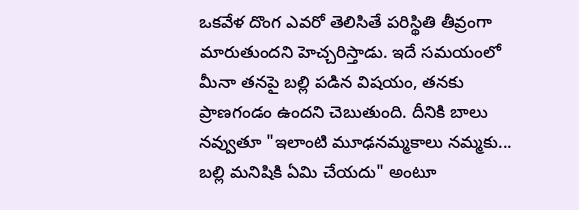ఒకవేళ దొంగ ఎవరో తెలిసితే పరిస్థితి తీవ్రంగా మారుతుందని హెచ్చరిస్తాడు. ఇదే సమయంలో మీనా తనపై బల్లి పడిన విషయం, తనకు ప్రాణగండం ఉందని చెబుతుంది. దీనికి బాలు నవ్వుతూ "ఇలాంటి మూఢనమ్మకాలు నమ్మకు... బల్లి మనిషికి ఏమి చేయదు" అంటూ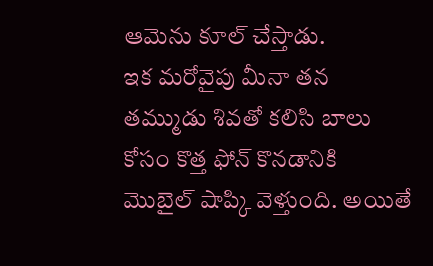ఆమెను కూల్ చేస్తాడు.
ఇక మరోవైపు మీనా తన తమ్ముడు శివతో కలిసి బాలు కోసం కొత్త ఫోన్ కొనడానికి మొబైల్ షాప్కి వెళ్తుంది. అయితే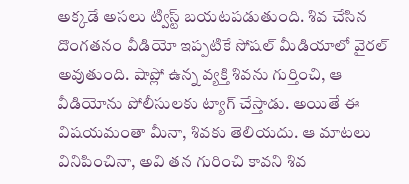అక్కడే అసలు ట్విస్ట్ బయటపడుతుంది. శివ చేసిన దొంగతనం వీడియో ఇప్పటికే సోషల్ మీడియాలో వైరల్ అవుతుంది. షాప్లో ఉన్న వ్యక్తి శివను గుర్తించి, ఆ వీడియోను పోలీసులకు ట్యాగ్ చేస్తాడు. అయితే ఈ విషయమంతా మీనా, శివకు తెలియదు. ఆ మాటలు వినిపించినా, అవి తన గురించి కావని శివ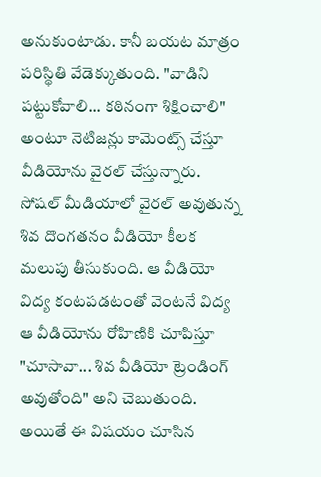అనుకుంటాడు. కానీ బయట మాత్రం పరిస్థితి వేడెక్కుతుంది. "వాడిని పట్టుకోవాలి... కఠినంగా శిక్షించాలి" అంటూ నెటిజన్లు కామెంట్స్ చేస్తూ వీడియోను వైరల్ చేస్తున్నారు.
సోషల్ మీడియాలో వైరల్ అవుతున్న శివ దొంగతనం వీడియో కీలక మలుపు తీసుకుంది. ఆ వీడియో విద్య కంటపడటంతో వెంటనే విద్య ఆ వీడియోను రోహిణికి చూపిస్తూ "చూసావా... శివ వీడియో ట్రెండింగ్ అవుతోంది" అని చెబుతుంది. అయితే ఈ విషయం చూసిన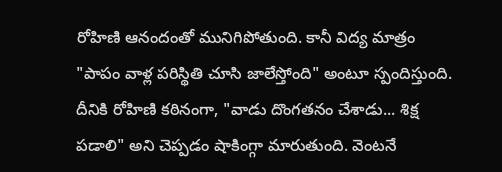రోహిణి ఆనందంతో మునిగిపోతుంది. కానీ విద్య మాత్రం "పాపం వాళ్ల పరిస్థితి చూసి జాలేస్తోంది" అంటూ స్పందిస్తుంది. దీనికి రోహిణి కఠినంగా, "వాడు దొంగతనం చేశాడు... శిక్ష పడాలి" అని చెప్పడం షాకింగ్గా మారుతుంది. వెంటనే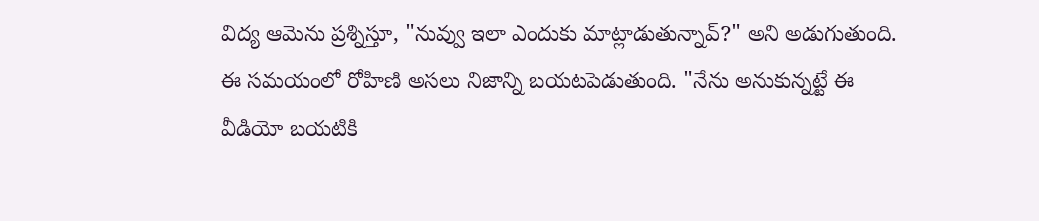విద్య ఆమెను ప్రశ్నిస్తూ, "నువ్వు ఇలా ఎందుకు మాట్లాడుతున్నావ్?" అని అడుగుతుంది. ఈ సమయంలో రోహిణి అసలు నిజాన్ని బయటపెడుతుంది. "నేను అనుకున్నట్టే ఈ వీడియో బయటికి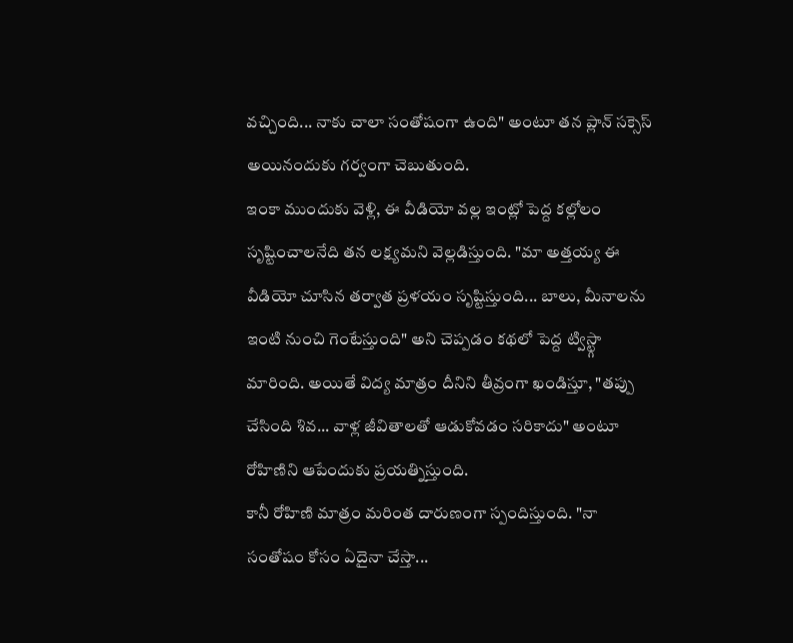వచ్చింది... నాకు చాలా సంతోషంగా ఉంది" అంటూ తన ప్లాన్ సక్సెస్ అయినందుకు గర్వంగా చెబుతుంది.
ఇంకా ముందుకు వెళ్లి, ఈ వీడియో వల్ల ఇంట్లో పెద్ద కల్లోలం సృష్టించాలనేది తన లక్ష్యమని వెల్లడిస్తుంది. "మా అత్తయ్య ఈ వీడియో చూసిన తర్వాత ప్రళయం సృష్టిస్తుంది... బాలు, మీనాలను ఇంటి నుంచి గెంటేస్తుంది" అని చెప్పడం కథలో పెద్ద ట్విస్ట్గా మారింది. అయితే విద్య మాత్రం దీనిని తీవ్రంగా ఖండిస్తూ, "తప్పు చేసింది శివ... వాళ్ల జీవితాలతో ఆడుకోవడం సరికాదు" అంటూ రోహిణిని ఆపేందుకు ప్రయత్నిస్తుంది.
కానీ రోహిణి మాత్రం మరింత దారుణంగా స్పందిస్తుంది. "నా సంతోషం కోసం ఏదైనా చేస్తా...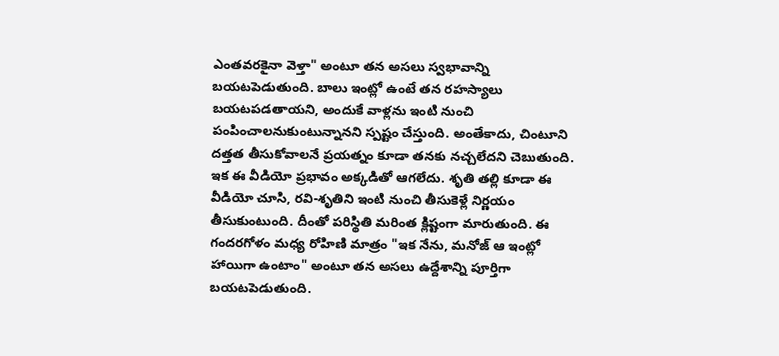ఎంతవరకైనా వెళ్తా" అంటూ తన అసలు స్వభావాన్ని బయటపెడుతుంది. బాలు ఇంట్లో ఉంటే తన రహస్యాలు బయటపడతాయని, అందుకే వాళ్లను ఇంటి నుంచి పంపించాలనుకుంటున్నానని స్పష్టం చేస్తుంది. అంతేకాదు, చింటూని దత్తత తీసుకోవాలనే ప్రయత్నం కూడా తనకు నచ్చలేదని చెబుతుంది.
ఇక ఈ వీడియో ప్రభావం అక్కడితో ఆగలేదు. శృతి తల్లి కూడా ఈ వీడియో చూసి, రవి-శృతిని ఇంటి నుంచి తీసుకెళ్లే నిర్ణయం తీసుకుంటుంది. దీంతో పరిస్థితి మరింత క్లిష్టంగా మారుతుంది. ఈ గందరగోళం మధ్య రోహిణి మాత్రం "ఇక నేను, మనోజ్ ఆ ఇంట్లో హాయిగా ఉంటాం" అంటూ తన అసలు ఉద్దేశాన్ని పూర్తిగా బయటపెడుతుంది.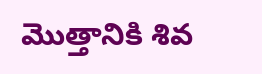మొత్తానికి శివ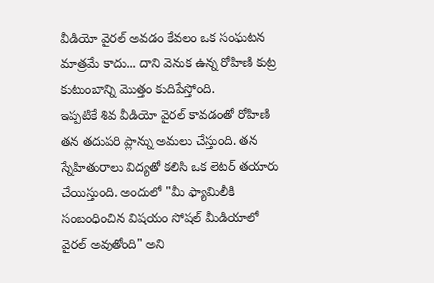వీడియో వైరల్ అవడం కేవలం ఒక సంఘటన మాత్రమే కాదు... దాని వెనుక ఉన్న రోహిణి కుట్ర కుటుంబాన్ని మొత్తం కుదిపేస్తోంది.
ఇప్పటికే శివ వీడియో వైరల్ కావడంతో రోహిణి తన తదుపరి ప్లాన్ను అమలు చేస్తుంది. తన స్నేహితురాలు విద్యతో కలిసి ఒక లెటర్ తయారు చేయిస్తుంది. అందులో "మీ ఫ్యామిలీకి సంబంధించిన విషయం సోషల్ మీడియాలో వైరల్ అవుతోంది" అని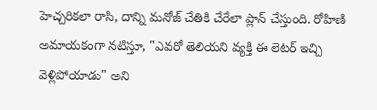హెచ్చరికలా రాసి, దాన్ని మనోజ్ చేతికి చేరేలా ప్లాన్ చేస్తుంది. రోహిణి అమాయకంగా నటిస్తూ, "ఎవరో తెలియని వ్యక్తి ఈ లెటర్ ఇచ్చి వెళ్లిపోయాడు" అని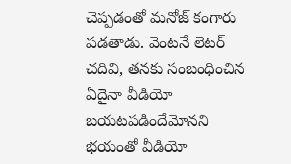చెప్పడంతో మనోజ్ కంగారు పడతాడు. వెంటనే లెటర్ చదివి, తనకు సంబంధించిన ఏదైనా వీడియో బయటపడిందేమోనని భయంతో వీడియో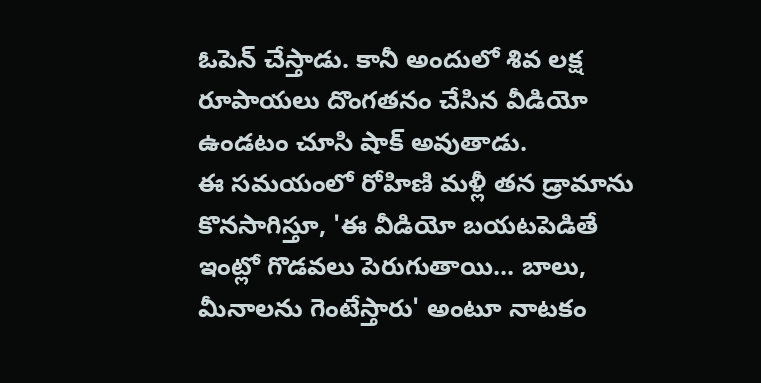ఓపెన్ చేస్తాడు. కానీ అందులో శివ లక్ష రూపాయలు దొంగతనం చేసిన వీడియో ఉండటం చూసి షాక్ అవుతాడు.
ఈ సమయంలో రోహిణి మళ్లీ తన డ్రామాను కొనసాగిస్తూ, 'ఈ వీడియో బయటపెడితే ఇంట్లో గొడవలు పెరుగుతాయి... బాలు, మీనాలను గెంటేస్తారు' అంటూ నాటకం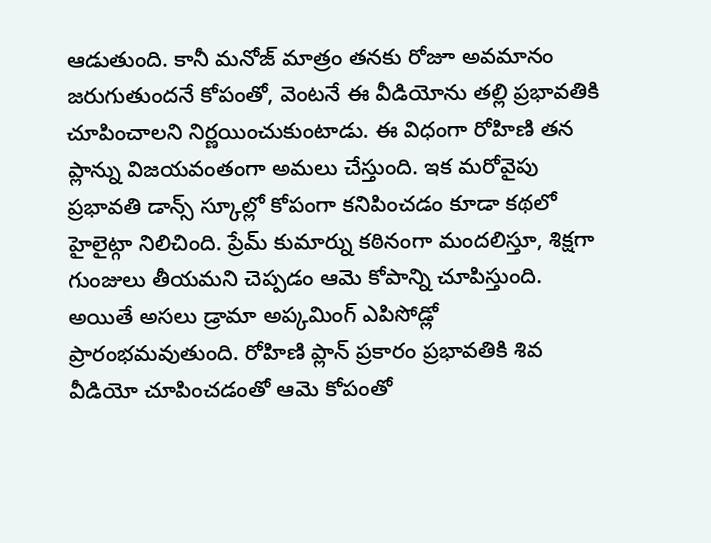ఆడుతుంది. కానీ మనోజ్ మాత్రం తనకు రోజూ అవమానం జరుగుతుందనే కోపంతో, వెంటనే ఈ వీడియోను తల్లి ప్రభావతికి చూపించాలని నిర్ణయించుకుంటాడు. ఈ విధంగా రోహిణి తన ప్లాన్ను విజయవంతంగా అమలు చేస్తుంది. ఇక మరోవైపు ప్రభావతి డాన్స్ స్కూల్లో కోపంగా కనిపించడం కూడా కథలో హైలైట్గా నిలిచింది. ప్రేమ్ కుమార్ను కఠినంగా మందలిస్తూ, శిక్షగా గుంజులు తీయమని చెప్పడం ఆమె కోపాన్ని చూపిస్తుంది.
అయితే అసలు డ్రామా అప్కమింగ్ ఎపిసోడ్లో ప్రారంభమవుతుంది. రోహిణి ప్లాన్ ప్రకారం ప్రభావతికి శివ వీడియో చూపించడంతో ఆమె కోపంతో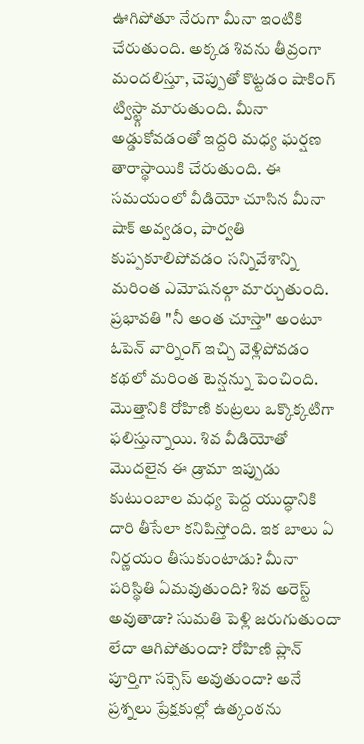ఊగిపోతూ నేరుగా మీనా ఇంటికి చేరుతుంది. అక్కడ శివను తీవ్రంగా మందలిస్తూ, చెప్పుతో కొట్టడం షాకింగ్ ట్విస్ట్గా మారుతుంది. మీనా అడ్డుకోవడంతో ఇద్దరి మధ్య ఘర్షణ తారాస్థాయికి చేరుతుంది. ఈ సమయంలో వీడియో చూసిన మీనా షాక్ అవ్వడం, పార్వతి కుప్పకూలిపోవడం సన్నివేశాన్ని మరింత ఎమోషనల్గా మార్చుతుంది. ప్రభావతి "నీ అంత చూస్తా" అంటూ ఓపెన్ వార్నింగ్ ఇచ్చి వెళ్లిపోవడం కథలో మరింత టెన్షన్ను పెంచింది.
మొత్తానికి రోహిణి కుట్రలు ఒక్కొక్కటిగా ఫలిస్తున్నాయి. శివ వీడియోతో మొదలైన ఈ డ్రామా ఇప్పుడు కుటుంబాల మధ్య పెద్ద యుద్ధానికి దారి తీసేలా కనిపిస్తోంది. ఇక బాలు ఏ నిర్ణయం తీసుకుంటాడు? మీనా పరిస్థితి ఏమవుతుంది? శివ అరెస్ట్ అవుతాడా? సుమతి పెళ్లి జరుగుతుందా లేదా ఆగిపోతుందా? రోహిణి ప్లాన్ పూర్తిగా సక్సెస్ అవుతుందా? అనే ప్రశ్నలు ప్రేక్షకుల్లో ఉత్కంఠను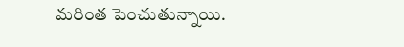మరింత పెంచుతున్నాయి.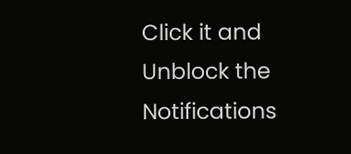Click it and Unblock the Notifications